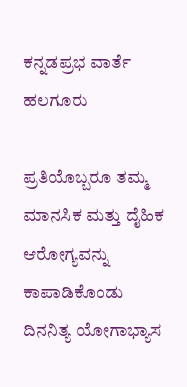ಕನ್ನಡಪ್ರಭ ವಾರ್ತೆ ಹಲಗೂರು

ಪ್ರತಿಯೊಬ್ಬರೂ ತಮ್ಮ ಮಾನಸಿಕ ಮತ್ತು ದೈಹಿಕ ಆರೋಗ್ಯವನ್ನು ಕಾಪಾಡಿಕೊಂಡು ದಿನನಿತ್ಯ ಯೋಗಾಭ್ಯಾಸ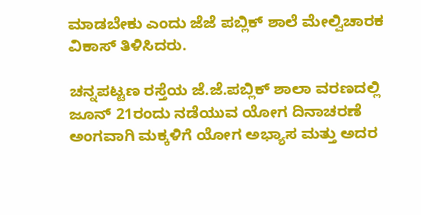ಮಾಡಬೇಕು ಎಂದು ಜೆಜೆ ಪಬ್ಲಿಕ್ ಶಾಲೆ ಮೇಲ್ವಿಚಾರಕ ವಿಕಾಸ್ ತಿಳಿಸಿದರು.

ಚನ್ನಪಟ್ಟಣ ರಸ್ತೆಯ ಜೆ.ಜೆ.ಪಬ್ಲಿಕ್ ಶಾಲಾ ವರಣದಲ್ಲಿ ಜೂನ್ 21ರಂದು ನಡೆಯುವ ಯೋಗ ದಿನಾಚರಣೆ ಅಂಗವಾಗಿ ಮಕ್ಕಳಿಗೆ ಯೋಗ ಅಭ್ಯಾಸ ಮತ್ತು ಅದರ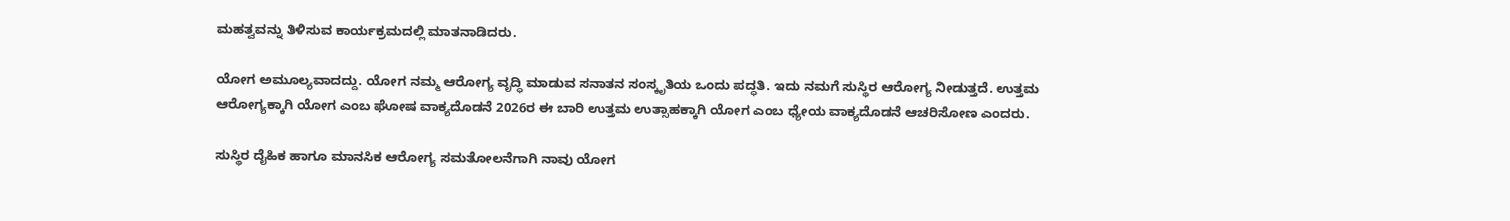ಮಹತ್ವವನ್ನು ತಿಳಿಸುವ ಕಾರ್ಯಕ್ರಮದಲ್ಲಿ ಮಾತನಾಡಿದರು.

ಯೋಗ ಅಮೂಲ್ಯವಾದದ್ದು. ಯೋಗ ನಮ್ಮ ಆರೋಗ್ಯ ವೃದ್ಧಿ ಮಾಡುವ ಸನಾತನ ಸಂಸ್ಕೃತಿಯ ಒಂದು ಪದ್ಧತಿ. ಇದು ನಮಗೆ ಸುಸ್ಥಿರ ಆರೋಗ್ಯ ನೀಡುತ್ತದೆ. ಉತ್ತಮ ಆರೋಗ್ಯಕ್ಕಾಗಿ ಯೋಗ ಎಂಬ ಘೋಷ ವಾಕ್ಯದೊಡನೆ 2026ರ ಈ ಬಾರಿ ಉತ್ತಮ ಉತ್ಸಾಹಕ್ಕಾಗಿ ಯೋಗ ಎಂಬ ಧ್ಯೇಯ ವಾಕ್ಯದೊಡನೆ ಆಚರಿಸೋಣ ಎಂದರು.

ಸುಸ್ಥಿರ ದೈಹಿಕ ಹಾಗೂ ಮಾನಸಿಕ ಆರೋಗ್ಯ ಸಮತೋಲನೆಗಾಗಿ ನಾವು ಯೋಗ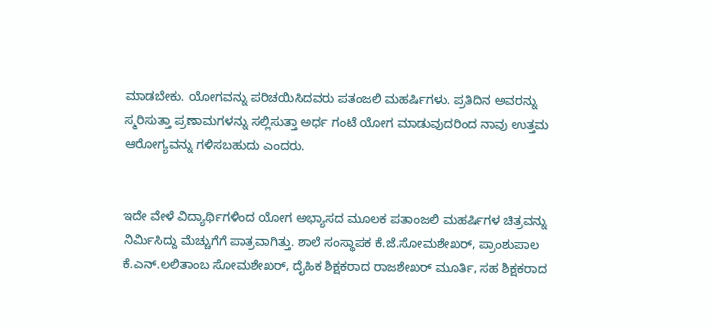ಮಾಡಬೇಕು. ಯೋಗವನ್ನು ಪರಿಚಯಿಸಿದವರು ಪತಂಜಲಿ ಮಹರ್ಷಿಗಳು. ಪ್ರತಿದಿನ ಅವರನ್ನು ಸ್ಮರಿಸುತ್ತಾ ಪ್ರಣಾಮಗಳನ್ನು ಸಲ್ಲಿಸುತ್ತಾ ಅರ್ಧ ಗಂಟೆ ಯೋಗ ಮಾಡುವುದರಿಂದ ನಾವು ಉತ್ತಮ ಆರೋಗ್ಯವನ್ನು ಗಳಿಸಬಹುದು ಎಂದರು.


ಇದೇ ವೇಳೆ ವಿದ್ಯಾರ್ಥಿಗಳಿಂದ ಯೋಗ ಅಭ್ಯಾಸದ ಮೂಲಕ ಪತಾಂಜಲಿ ಮಹರ್ಷಿಗಳ ಚಿತ್ರವನ್ನು ನಿರ್ಮಿಸಿದ್ದು ಮೆಚ್ಚುಗೆಗೆ ಪಾತ್ರವಾಗಿತ್ತು. ಶಾಲೆ ಸಂಸ್ಥಾಪಕ ಕೆ.ಜೆ.ಸೋಮಶೇಖರ್, ಪ್ರಾಂಶುಪಾಲ ಕೆ.ಎನ್.ಲಲಿತಾಂಬ ಸೋಮಶೇಖರ್, ದೈಹಿಕ ಶಿಕ್ಷಕರಾದ ರಾಜಶೇಖರ್ ಮೂರ್ತಿ, ಸಹ ಶಿಕ್ಷಕರಾದ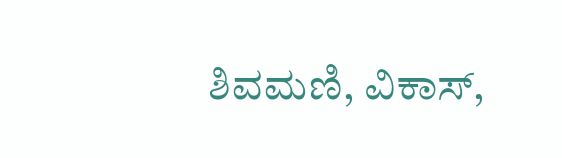ಶಿವಮಣಿ, ವಿಕಾಸ್,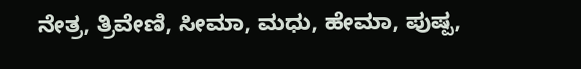ನೇತ್ರ, ತ್ರಿವೇಣಿ, ಸೀಮಾ, ಮಧು, ಹೇಮಾ, ಪುಷ್ಪ,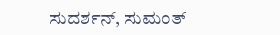ಸುದರ್ಶನ್, ಸುಮಂತ್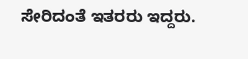ಸೇರಿದಂತೆ ಇತರರು ಇದ್ದರು.